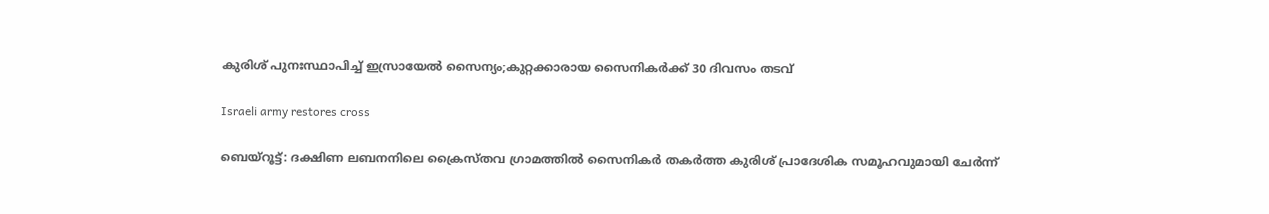കുരിശ് പുനഃസ്ഥാപിച്ച് ഇസ്രായേല്‍ സൈന്യം;കുറ്റക്കാരായ സൈനികര്‍ക്ക് 30 ദിവസം തടവ്

Israeli army restores cross

ബെയ്‌റൂട്ട്: ദക്ഷിണ ലബനനിലെ ക്രൈസ്തവ ഗ്രാമത്തില്‍ സൈനികര്‍ തകര്‍ത്ത കുരിശ് പ്രാദേശിക സമൂഹവുമായി ചേര്‍ന്ന്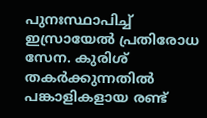പുനഃസ്ഥാപിച്ച് ഇസ്രായേല്‍ പ്രതിരോധ സേന. കുരിശ് തകര്‍ക്കുന്നതില്‍ പങ്കാളികളായ രണ്ട്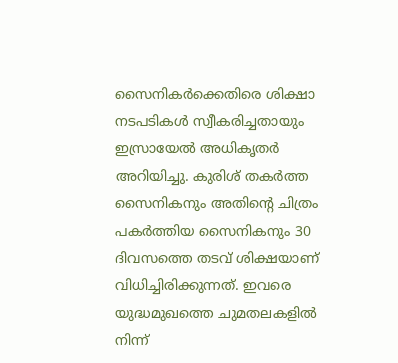സൈനികര്‍ക്കെതിരെ ശിക്ഷാ നടപടികള്‍ സ്വീകരിച്ചതായും ഇസ്രായേല്‍ അധികൃതര്‍ അറിയിച്ചു. കുരിശ് തകര്‍ത്ത സൈനികനും അതിന്റെ ചിത്രം പകര്‍ത്തിയ സൈനികനും 30 ദിവസത്തെ തടവ് ശിക്ഷയാണ് വിധിച്ചിരിക്കുന്നത്. ഇവരെ യുദ്ധമുഖത്തെ ചുമതലകളില്‍ നിന്ന്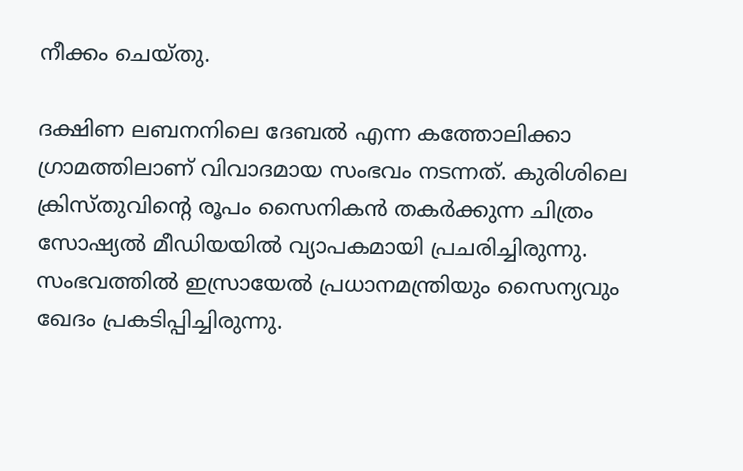നീക്കം ചെയ്തു.

ദക്ഷിണ ലബനനിലെ ദേബല്‍ എന്ന കത്തോലിക്കാ ഗ്രാമത്തിലാണ് വിവാദമായ സംഭവം നടന്നത്. കുരിശിലെ ക്രിസ്തുവിന്റെ രൂപം സൈനികന്‍ തകര്‍ക്കുന്ന ചിത്രം സോഷ്യല്‍ മീഡിയയില്‍ വ്യാപകമായി പ്രചരിച്ചിരുന്നു. സംഭവത്തില്‍ ഇസ്രായേല്‍ പ്രധാനമന്ത്രിയും സൈന്യവും ഖേദം പ്രകടിപ്പിച്ചിരുന്നു.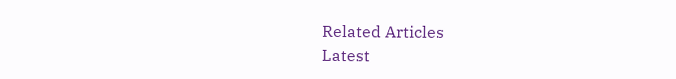Related Articles
Latest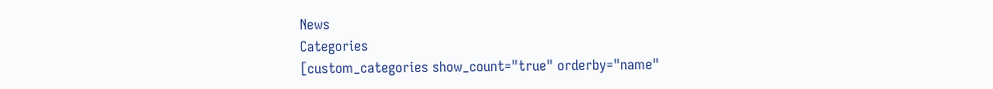News
Categories
[custom_categories show_count="true" orderby="name"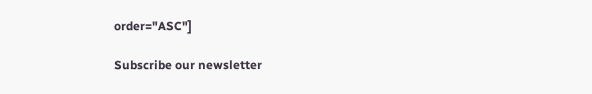order="ASC"]

Subscribe our newsletter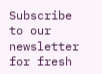Subscribe to our newsletter for fresh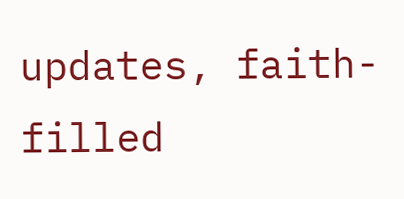updates, faith-filled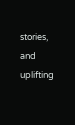stories, and uplifting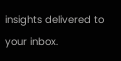insights delivered to your inbox.